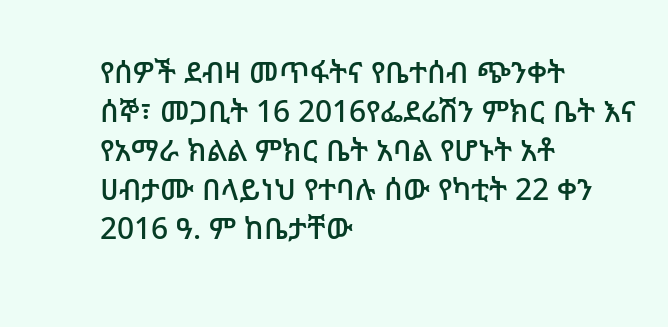የሰዎች ደብዛ መጥፋትና የቤተሰብ ጭንቀት
ሰኞ፣ መጋቢት 16 2016የፌደሬሽን ምክር ቤት እና የአማራ ክልል ምክር ቤት አባል የሆኑት አቶ ሀብታሙ በላይነህ የተባሉ ሰው የካቲት 22 ቀን 2016 ዓ. ም ከቤታቸው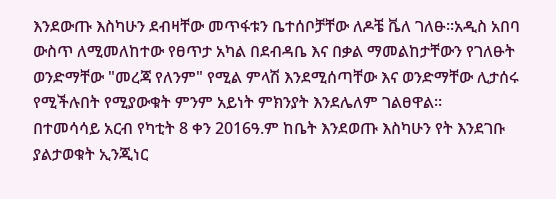እንደውጡ እስካሁን ደብዛቸው መጥፋቱን ቤተሰቦቻቸው ለዶቼ ቬለ ገለፁ።አዲስ አበባ ውስጥ ለሚመለከተው የፀጥታ አካል በደብዳቤ እና በቃል ማመልከታቸውን የገለፁት ወንድማቸው "መረጃ የለንም" የሚል ምላሽ እንደሚሰጣቸው እና ወንድማቸው ሊታሰሩ የሚችሉበት የሚያውቁት ምንም አይነት ምክንያት እንደሌለም ገልፀዋል።
በተመሳሳይ አርብ የካቲት 8 ቀን 2016ዓ.ም ከቤት እንደወጡ እስካሁን የት እንደገቡ ያልታወቁት ኢንጂነር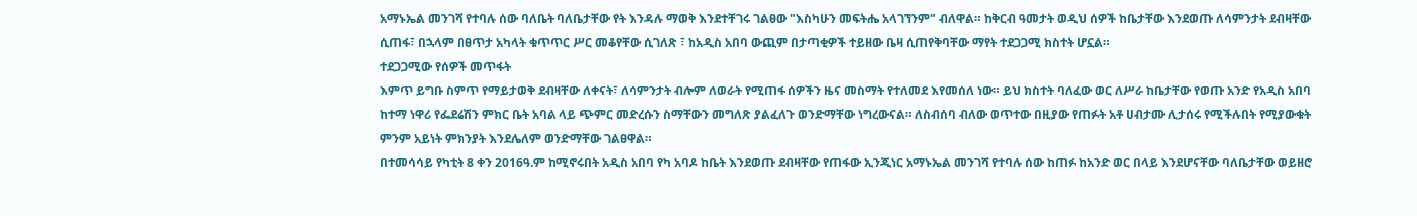አማኑኤል መንገሻ የተባሉ ሰው ባለቤት ባለቤታቸው የት እንዳሉ ማወቅ እንደተቸገሩ ገልፀው "እስካሁን መፍትሔ አላገኘንም" ብለዋል። ከቅርብ ዓመታት ወዲህ ሰዎች ከቤታቸው እንደወጡ ለሳምንታት ደብዛቸው ሲጠፋ፣ በኋላም በፀጥታ አካላት ቁጥጥር ሥር መቆየቸው ሲገለጽ ፣ ከአዲስ አበባ ውጪም በታጣቂዎች ተይዘው ቤዛ ሲጠየቅባቸው ማየት ተደጋጋሚ ክስተት ሆኗል።
ተደጋጋሚው የሰዎች መጥፋት
እምጥ ይግቡ ስምጥ የማይታወቅ ደብዛቸው ለቀናት፣ ለሳምንታት ብሎም ለወራት የሚጠፋ ሰዎችን ዜና መስማት የተለመደ እየመሰለ ነው። ይህ ክስተት ባለፈው ወር ለሥራ ከቤታቸው የወጡ አንድ የአዲስ አበባ ከተማ ነዋሪ የፌደሬሽን ምክር ቤት አባል ላይ ጭምር መድረሱን ስማቸውን መግለጽ ያልፈለጉ ወንድማቸው ነግረውናል። ለስብሰባ ብለው ወጥተው በዚያው የጠፉት አቶ ሀብታሙ ሊታሰሩ የሚችሉበት የሚያውቁት ምንም አይነት ምክንያት እንደሌለም ወንድማቸው ገልፀዋል።
በተመሳሳይ የካቲት 8 ቀን 2016ዓ.ም ከሚኖሩበት አዲስ አበባ የካ አባዶ ከቤት እንደወጡ ደብዛቸው የጠፋው ኢንጂነር አማኑኤል መንገሻ የተባሉ ሰው ከጠፉ ከአንድ ወር በላይ እንደሆናቸው ባለቤታቸው ወይዘሮ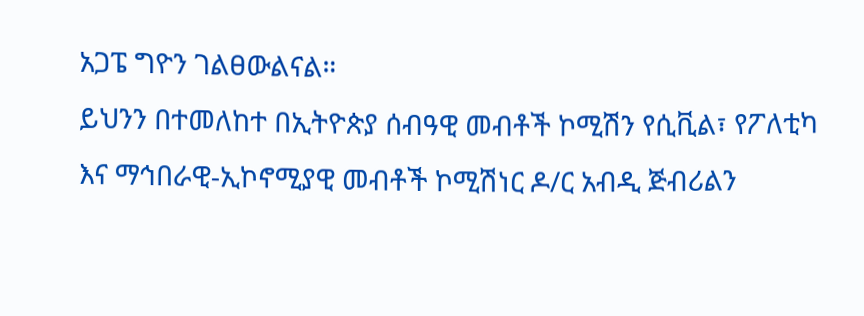አጋፔ ግዮን ገልፀውልናል።
ይህንን በተመለከተ በኢትዮጵያ ሰብዓዊ መብቶች ኮሚሽን የሲቪል፣ የፖለቲካ እና ማኅበራዊ-ኢኮኖሚያዊ መብቶች ኮሚሽነር ዶ/ር አብዲ ጅብሪልን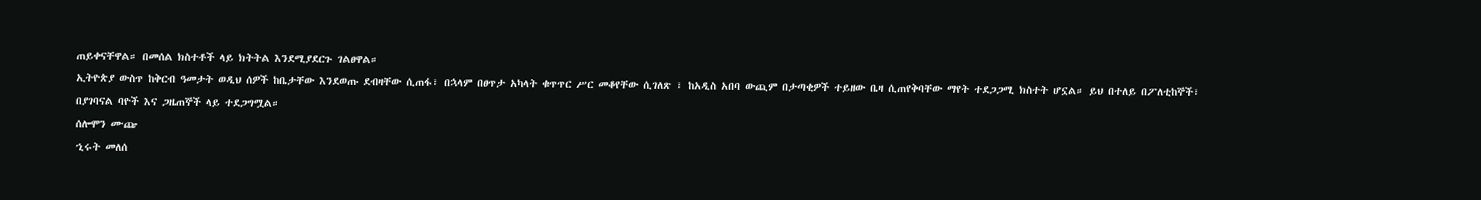ጠይቀናቸዋል። በመሰል ክስተቶች ላይ ክትትል እንደሚያደርጉ ገልፀዋል።
ኢትዮጵያ ውስጥ ከቅርብ ዓመታት ወዲህ ሰዎች ከቤታቸው እንደወጡ ደብዛቸው ሲጠፋ፣ በኋላም በፀጥታ አካላት ቁጥጥር ሥር መቆየቸው ሲገለጽ ፣ ከአዲስ አበባ ውጪም በታጣቂዎች ተይዘው ቤዛ ሲጠየቅባቸው ማየት ተደጋጋሚ ክስተት ሆኗል። ይህ በተለይ በፖለቲከኞች፣ በያገባናል ባዮች እና ጋዜጠኞች ላይ ተደጋግሟል።
ሰሎሞን ሙጬ
ኂሩት መለሰ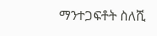ማንተጋፍቶት ስለሺ